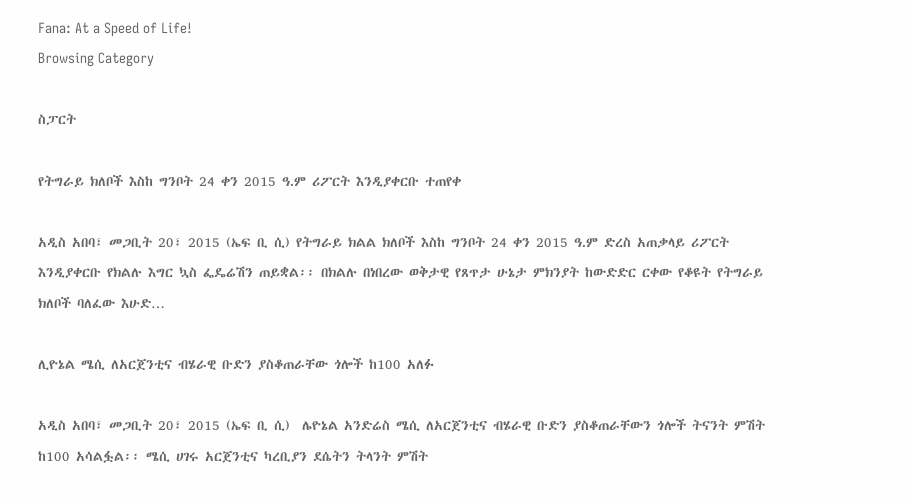Fana: At a Speed of Life!
Browsing Category

ስፓርት

የትግራይ ክለቦች እስከ ግንቦት 24 ቀን 2015 ዓ.ም ሪፖርት እንዲያቀርቡ ተጠየቀ

አዲስ አበባ፣ መጋቢት 20፣ 2015 (ኤፍ ቢ ሲ) የትግራይ ክልል ክለቦች እስከ ግንቦት 24 ቀን 2015 ዓ.ም ድረስ አጠቃላይ ሪፖርት እንዲያቀርቡ የክልሉ እግር ኳስ ፌዴሬሽን ጠይቋል፡፡ በክልሉ በነበረው ወቅታዊ የጸጥታ ሁኔታ ምክንያት ከውድድር ርቀው የቆዩት የትግራይ ክለቦች ባለፈው እሁድ…

ሊዮኔል ሜሲ ለአርጀንቲና ብሄራዊ ቡድን ያስቆጠራቸው ጎሎች ከ100 አለፉ

አዲስ አበባ፣ መጋቢት 20፣ 2015 (ኤፍ ቢ ሲ)  ሌዮኔል አንድሬስ ሜሲ ለአርጀንቲና ብሄራዊ ቡድን ያስቆጠራቸውን ጎሎች ትናንት ምሽት ከ100 አሳልፏል፡፡ ሜሲ ሀገሩ አርጀንቲና ካረቢያን ደሴትን ትላንት ምሽት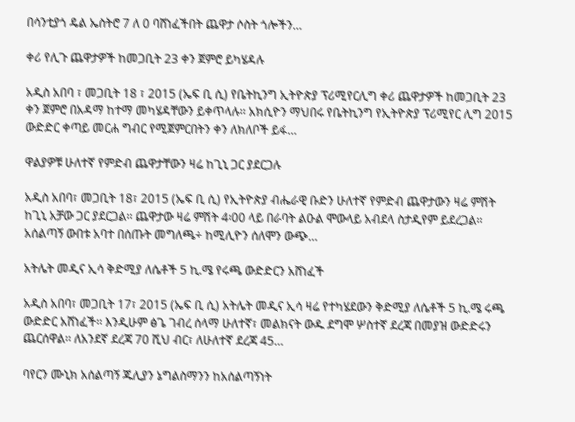በሳንቲያጎ ዴል ኤስትሮ 7 ለ 0 ባሸነፈችበት ጨዋታ ሶስት ጎሎችን…

ቀሪ የሊጉ ጨዋታዎች ከመጋቢት 23 ቀን ጀምሮ ይካሄዳሉ

አዲስ አበባ ፣ መጋቢት 18 ፣ 2015 (ኤፍ ቢ ሲ) የቤትኪንግ ኢትዮጵያ ፕሪሚየርሊግ ቀሪ ጨዋታዎች ከመጋቢት 23 ቀን ጀምሮ በአዳማ ከተማ መካሄዳቸውን ይቀጥላሉ፡፡ አክሲዮን ማህበሩ የቤትኪንግ የኢትዮጵያ ፕሪሚየር ሊግ 2015 ውድድር ቀጣይ መርሐ ግብር የሚጀምርበትን ቀን ለክለቦች ይፋ…

ዋልያዎቹ ሁለተኛ የምድብ ጨዋታቸውን ዛሬ ከጊኒ ጋር ያደርጋሉ

አዲስ አበባ፣ መጋቢት 18፣ 2015 (ኤፍ ቢ ሲ) የኢትዮጵያ ብሔራዊ ቡድን ሁለተኛ የምድብ ጨዋታውን ዛሬ ምሽት ከጊኒ አቻው ጋር ያደርጋል፡፡ ጨዋታው ዛሬ ምሽት 4፡00 ላይ በራባት ልዑል ሞውላይ አብደላ ስታዲየም ይደረጋል፡፡ አሰልጣኝ ውበቱ አባተ በሰጡት መግለጫ÷ ከሚሊዮን ሰለሞን ውጭ…

አትሌት መዲና ኢሳ ቅድሚያ ለሴቶች 5 ኪ.ሜ የሩጫ ውድድርን አሸነፈች

አዲስ አበባ፣ መጋቢት 17፣ 2015 (ኤፍ ቢ ሲ) አትሌት መዲና ኢሳ ዛሬ የተካሄደውን ቅድሚያ ለሴቶች 5 ኪ.ሜ ሩጫ ውድድር አሸነፈች፡፡ እንዲሁም ፅጌ ገብረ ሰላማ ሁለተኛ፣ መልክናት ውዱ ደግሞ ሦስተኛ ደረጃ በመያዝ ውድድሩን ጨርሰዋል፡፡ ለአንደኛ ደረጃ 70 ሺህ ብር፣ ለሁለተኛ ደረጃ 45…

ባየርን ሙኒክ አሰልጣኝ ጁሊያን ኔግልስማንን ከአሰልጣኝነት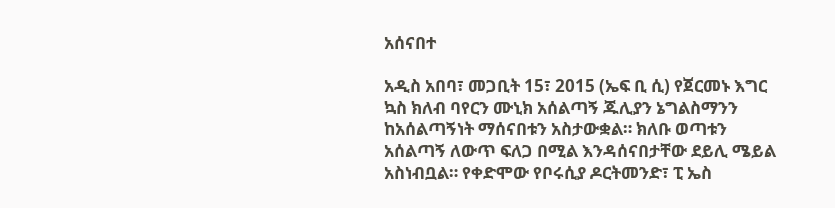አሰናበተ

አዲስ አበባ፣ መጋቢት 15፣ 2015 (ኤፍ ቢ ሲ) የጀርመኑ እግር ኳስ ክለብ ባየርን ሙኒክ አሰልጣኝ ጁሊያን ኔግልስማንን ከአሰልጣኝነት ማሰናበቱን አስታውቋል። ክለቡ ወጣቱን አሰልጣኝ ለውጥ ፍለጋ በሚል እንዳሰናበታቸው ደይሊ ሜይል አስነብቧል። የቀድሞው የቦሩሲያ ዶርትመንድ፣ ፒ ኤስ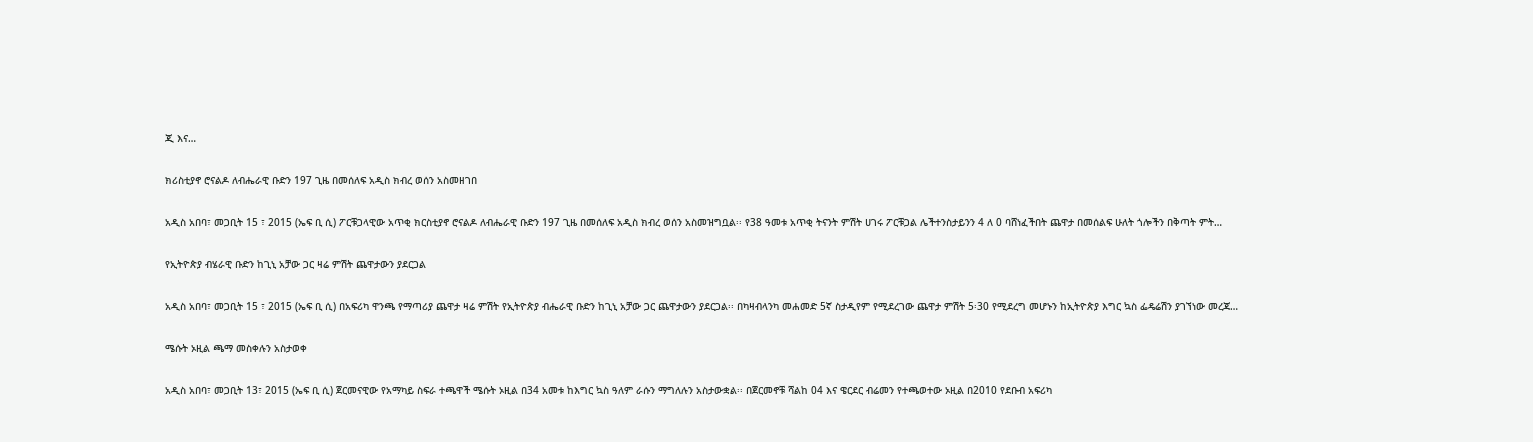ጂ እና…

ክሪስቲያኖ ሮናልዶ ለብሔራዊ ቡድን 197 ጊዜ በመሰለፍ አዲስ ክብረ ወሰን አስመዘገበ

አዲስ አበባ፣ መጋቢት 15 ፣ 2015 (ኤፍ ቢ ሲ) ፖርቹጋላዊው አጥቂ ክርስቲያኖ ሮናልዶ ለብሔራዊ ቡድን 197 ጊዜ በመሰለፍ አዲስ ክብረ ወሰን አስመዝግቧል፡፡ የ38 ዓመቱ አጥቂ ትናንት ምሽት ሀገሩ ፖርቹጋል ሌችተንስታይንን 4 ለ 0 ባሸነፈችበት ጨዋታ በመሰልፍ ሁለት ጎሎችን በቅጣት ምት…

የኢትዮጵያ ብሄራዊ ቡድን ከጊኒ አቻው ጋር ዛሬ ምሽት ጨዋታውን ያደርጋል

አዲስ አበባ፣ መጋቢት 15 ፣ 2015 (ኤፍ ቢ ሲ) በአፍሪካ ዋንጫ የማጣሪያ ጨዋታ ዛሬ ምሽት የኢትዮጵያ ብሔራዊ ቡድን ከጊኒ አቻው ጋር ጨዋታውን ያደርጋል፡፡ በካዛብላንካ መሐመድ 5ኛ ስታዲየም የሚደረገው ጨዋታ ምሽት 5፡30 የሚደረግ መሆኑን ከኢትዮጵያ እግር ኳስ ፌዴሬሽን ያገኘነው መረጃ…

ሜሱት ኦዚል ጫማ መስቀሉን አስታወቀ

አዲስ አበባ፣ መጋቢት 13፣ 2015 (ኤፍ ቢ ሲ) ጀርመናዊው የአማካይ ስፍራ ተጫዋች ሜሱት ኦዚል በ34 አመቱ ከእግር ኳስ ዓለም ራሱን ማግለሉን አስታውቋል፡፡ በጀርመኖቹ ሻልከ 04 እና ዌርደር ብሬመን የተጫወተው ኦዚል በ2010 የደቡብ አፍሪካ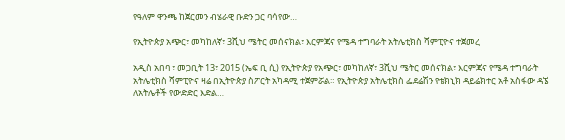የዓለም ዋንጫ ከጀርመን ብሄራዊ ቡድን ጋር ባሳየው…

የኢትዮጵያ አጭር፣ መካከለኛ፣ 3ሺህ ሜትር መሰናክል፣ እርምጃና የሜዳ ተግባራት አትሌቲክስ ሻምፒዮና ተጀመረ

አዲስ አበባ ፣ መጋቢት 13፣ 2015 (ኤፍ ቢ ሲ) የኢትዮጵያ የአጭር፣ መካከለኛ፣ 3ሺህ ሜትር መሰናክል፣ እርምጃና የሜዳ ተግባራት አትሌቲክስ ሻምፒዮና ዛሬ በኢትዮጵያ ስፖርት አካዳሚ ተጀምሯል። የኢትዮጵያ አትሌቲክስ ፌደሬሽን የቴክኒክ ዳይሬክተር አቶ አስፋው ዳኜ ለአትሌቶች የውድድር እድል…